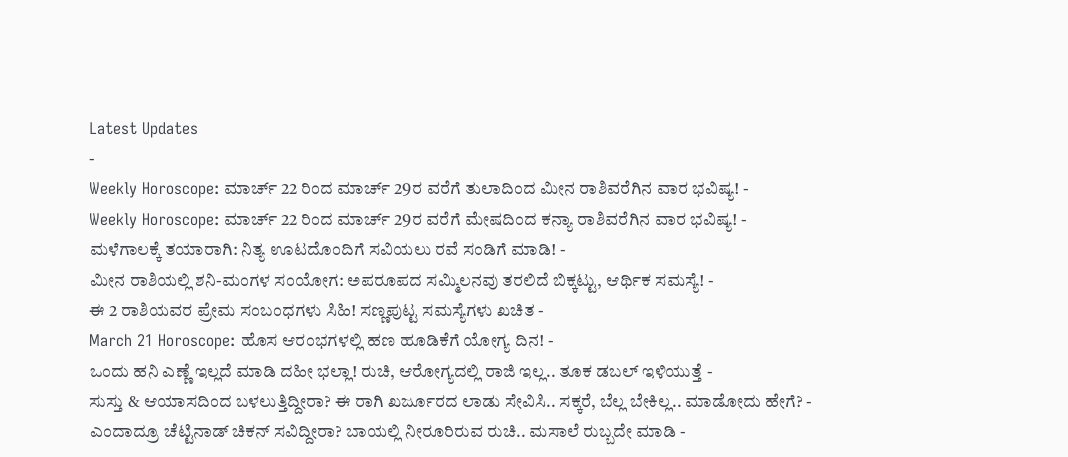Latest Updates
-
Weekly Horoscope: ಮಾರ್ಚ್ 22 ರಿಂದ ಮಾರ್ಚ್ 29ರ ವರೆಗೆ ತುಲಾದಿಂದ ಮೀನ ರಾಶಿವರೆಗಿನ ವಾರ ಭವಿಷ್ಯ! -
Weekly Horoscope: ಮಾರ್ಚ್ 22 ರಿಂದ ಮಾರ್ಚ್ 29ರ ವರೆಗೆ ಮೇಷದಿಂದ ಕನ್ಯಾ ರಾಶಿವರೆಗಿನ ವಾರ ಭವಿಷ್ಯ! -
ಮಳೆಗಾಲಕ್ಕೆ ತಯಾರಾಗಿ: ನಿತ್ಯ ಊಟದೊಂದಿಗೆ ಸವಿಯಲು ರವೆ ಸಂಡಿಗೆ ಮಾಡಿ! -
ಮೀನ ರಾಶಿಯಲ್ಲಿ ಶನಿ-ಮಂಗಳ ಸಂಯೋಗ: ಅಪರೂಪದ ಸಮ್ಮಿಲನವು ತರಲಿದೆ ಬಿಕ್ಕಟ್ಟು, ಆರ್ಥಿಕ ಸಮಸ್ಯೆ! -
ಈ 2 ರಾಶಿಯವರ ಪ್ರೇಮ ಸಂಬಂಧಗಳು ಸಿಹಿ! ಸಣ್ಣಪುಟ್ಟ ಸಮಸ್ಯೆಗಳು ಖಚಿತ -
March 21 Horoscope: ಹೊಸ ಆರಂಭಗಳಲ್ಲಿ ಹಣ ಹೂಡಿಕೆಗೆ ಯೋಗ್ಯ ದಿನ! -
ಒಂದು ಹನಿ ಎಣ್ಣೆ ಇಲ್ಲದೆ ಮಾಡಿ ದಹೀ ಭಲ್ಲಾ! ರುಚಿ, ಆರೋಗ್ಯದಲ್ಲಿ ರಾಜಿ ಇಲ್ಲ.. ತೂಕ ಡಬಲ್ ಇಳಿಯುತ್ತೆ -
ಸುಸ್ತು & ಆಯಾಸದಿಂದ ಬಳಲುತ್ತಿದ್ದೀರಾ? ಈ ರಾಗಿ ಖರ್ಜೂರದ ಲಾಡು ಸೇವಿಸಿ.. ಸಕ್ಕರೆ, ಬೆಲ್ಲ ಬೇಕಿಲ್ಲ.. ಮಾಡೋದು ಹೇಗೆ? -
ಎಂದಾದ್ರೂ ಚೆಟ್ಟಿನಾಡ್ ಚಿಕನ್ ಸವಿದ್ದೀರಾ? ಬಾಯಲ್ಲಿ ನೀರೂರಿರುವ ರುಚಿ.. ಮಸಾಲೆ ರುಬ್ಬದೇ ಮಾಡಿ -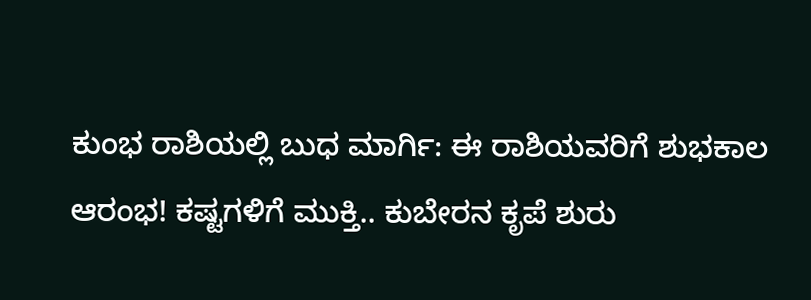ಕುಂಭ ರಾಶಿಯಲ್ಲಿ ಬುಧ ಮಾರ್ಗಿ: ಈ ರಾಶಿಯವರಿಗೆ ಶುಭಕಾಲ ಆರಂಭ! ಕಷ್ಟಗಳಿಗೆ ಮುಕ್ತಿ.. ಕುಬೇರನ ಕೃಪೆ ಶುರು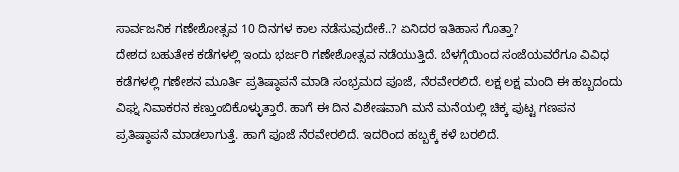ಸಾರ್ವಜನಿಕ ಗಣೇಶೋತ್ಸವ 10 ದಿನಗಳ ಕಾಲ ನಡೆಸುವುದೇಕೆ..? ಏನಿದರ ಇತಿಹಾಸ ಗೊತ್ತಾ?
ದೇಶದ ಬಹುತೇಕ ಕಡೆಗಳಲ್ಲಿ ಇಂದು ಭರ್ಜರಿ ಗಣೇಶೋತ್ಸವ ನಡೆಯುತ್ತಿದೆ. ಬೆಳಗ್ಗೆಯಿಂದ ಸಂಜೆಯವರೆಗೂ ವಿವಿಧ ಕಡೆಗಳಲ್ಲಿ ಗಣೇಶನ ಮೂರ್ತಿ ಪ್ರತಿಷ್ಠಾಪನೆ ಮಾಡಿ ಸಂಭ್ರಮದ ಪೂಜೆ, ನೆರವೇರಲಿದೆ. ಲಕ್ಷ ಲಕ್ಷ ಮಂದಿ ಈ ಹಬ್ಬದಂದು ವಿಘ್ನ ನಿವಾಕರನ ಕಣ್ತುಂಬಿಕೊಳ್ಳುತ್ತಾರೆ. ಹಾಗೆ ಈ ದಿನ ವಿಶೇಷವಾಗಿ ಮನೆ ಮನೆಯಲ್ಲಿ ಚಿಕ್ಕ ಪುಟ್ಟ ಗಣಪನ ಪ್ರತಿಷ್ಠಾಪನೆ ಮಾಡಲಾಗುತ್ತೆ. ಹಾಗೆ ಪೂಜೆ ನೆರವೇರಲಿದೆ. ಇದರಿಂದ ಹಬ್ಬಕ್ಕೆ ಕಳೆ ಬರಲಿದೆ.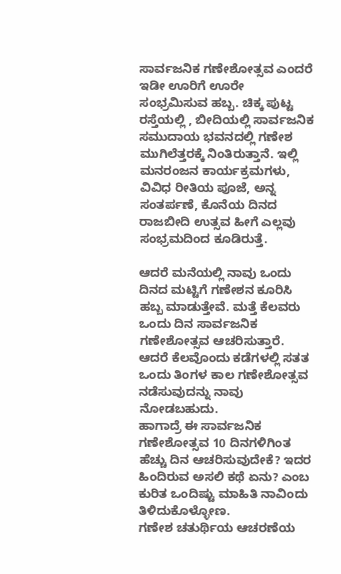ಸಾರ್ವಜನಿಕ ಗಣೇಶೋತ್ಸವ ಎಂದರೆ ಇಡೀ ಊರಿಗೆ ಊರೇ ಸಂಭ್ರಮಿಸುವ ಹಬ್ಬ. ಚಿಕ್ಕ ಪುಟ್ಟ ರಸ್ತೆಯಲ್ಲಿ , ಬೀದಿಯಲ್ಲಿ ಸಾರ್ವಜನಿಕ ಸಮುದಾಯ ಭವನದಲ್ಲಿ ಗಣೇಶ ಮುಗಿಲೆತ್ತರಕ್ಕೆ ನಿಂತಿರುತ್ತಾನೆ. ಇಲ್ಲಿ ಮನರಂಜನ ಕಾರ್ಯಕ್ರಮಗಳು, ವಿವಿಧ ರೀತಿಯ ಪೂಜೆ, ಅನ್ನ ಸಂತರ್ಪಣೆ, ಕೊನೆಯ ದಿನದ ರಾಜಬೀದಿ ಉತ್ಸವ ಹೀಗೆ ಎಲ್ಲವು ಸಂಭ್ರಮದಿಂದ ಕೂಡಿರುತ್ತೆ.

ಆದರೆ ಮನೆಯಲ್ಲಿ ನಾವು ಒಂದು ದಿನದ ಮಟ್ಟಿಗೆ ಗಣೇಶನ ಕೂರಿಸಿ ಹಬ್ಬ ಮಾಡುತ್ತೇವೆ. ಮತ್ತೆ ಕೆಲವರು ಒಂದು ದಿನ ಸಾರ್ವಜನಿಕ ಗಣೇಶೋತ್ಸವ ಆಚರಿಸುತ್ತಾರೆ. ಆದರೆ ಕೆಲವೊಂದು ಕಡೆಗಳಲ್ಲಿ ಸತತ ಒಂದು ತಿಂಗಳ ಕಾಲ ಗಣೇಶೋತ್ಸವ ನಡೆಸುವುದನ್ನು ನಾವು ನೋಡಬಹುದು.
ಹಾಗಾದ್ರೆ ಈ ಸಾರ್ವಜನಿಕ ಗಣೇಶೋತ್ಸವ 10 ದಿನಗಳಿಗಿಂತ ಹೆಚ್ಚು ದಿನ ಆಚರಿಸುವುದೇಕೆ? ಇದರ ಹಿಂದಿರುವ ಅಸಲಿ ಕಥೆ ಏನು? ಎಂಬ ಕುರಿತ ಒಂದಿಷ್ಟು ಮಾಹಿತಿ ನಾವಿಂದು ತಿಳಿದುಕೊಳ್ಳೋಣ.
ಗಣೇಶ ಚತುರ್ಥಿಯ ಆಚರಣೆಯ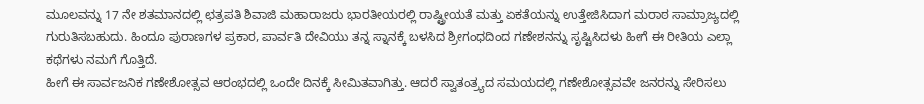ಮೂಲವನ್ನು 17 ನೇ ಶತಮಾನದಲ್ಲಿ ಛತ್ರಪತಿ ಶಿವಾಜಿ ಮಹಾರಾಜರು ಭಾರತೀಯರಲ್ಲಿ ರಾಷ್ಟ್ರೀಯತೆ ಮತ್ತು ಏಕತೆಯನ್ನು ಉತ್ತೇಜಿಸಿದಾಗ ಮರಾಠ ಸಾಮ್ರಾಜ್ಯದಲ್ಲಿ ಗುರುತಿಸಬಹುದು. ಹಿಂದೂ ಪುರಾಣಗಳ ಪ್ರಕಾರ, ಪಾರ್ವತಿ ದೇವಿಯು ತನ್ನ ಸ್ನಾನಕ್ಕೆ ಬಳಸಿದ ಶ್ರೀಗಂಧದಿಂದ ಗಣೇಶನನ್ನು ಸೃಷ್ಟಿಸಿದಳು ಹೀಗೆ ಈ ರೀತಿಯ ಎಲ್ಲಾ ಕಥೆಗಳು ನಮಗೆ ಗೊತ್ತಿದೆ.
ಹೀಗೆ ಈ ಸಾರ್ವಜನಿಕ ಗಣೇಶೋತ್ಸವ ಆರಂಭದಲ್ಲಿ ಒಂದೇ ದಿನಕ್ಕೆ ಸೀಮಿತವಾಗಿತ್ತು. ಆದರೆ ಸ್ವಾತಂತ್ರ್ಯದ ಸಮಯದಲ್ಲಿ ಗಣೇಶೋತ್ಸವವೇ ಜನರನ್ನು ಸೇರಿಸಲು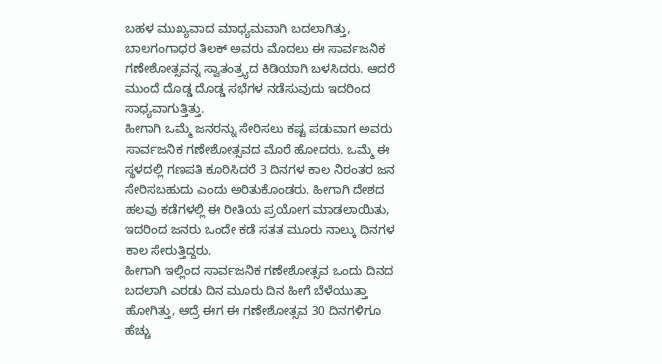ಬಹಳ ಮುಖ್ಯವಾದ ಮಾಧ್ಯಮವಾಗಿ ಬದಲಾಗಿತ್ತು, ಬಾಲಗಂಗಾಧರ ತಿಲಕ್ ಅವರು ಮೊದಲು ಈ ಸಾರ್ವಜನಿಕ ಗಣೇಶೋತ್ಸವನ್ನ ಸ್ವಾತಂತ್ರ್ಯದ ಕಿಡಿಯಾಗಿ ಬಳಸಿದರು. ಆದರೆ ಮುಂದೆ ದೊಡ್ಡ ದೊಡ್ಡ ಸಭೆಗಳ ನಡೆಸುವುದು ಇದರಿಂದ ಸಾಧ್ಯವಾಗುತ್ತಿತ್ತು.
ಹೀಗಾಗಿ ಒಮ್ಮೆ ಜನರನ್ನು ಸೇರಿಸಲು ಕಷ್ಟ ಪಡುವಾಗ ಅವರು ಸಾರ್ವಜನಿಕ ಗಣೇಶೋತ್ಸವದ ಮೊರೆ ಹೋದರು. ಒಮ್ಮೆ ಈ ಸ್ಥಳದಲ್ಲಿ ಗಣಪತಿ ಕೂರಿಸಿದರೆ 3 ದಿನಗಳ ಕಾಲ ನಿರಂತರ ಜನ ಸೇರಿಸಬಹುದು ಎಂದು ಅರಿತುಕೊಂಡರು. ಹೀಗಾಗಿ ದೇಶದ ಹಲವು ಕಡೆಗಳಲ್ಲಿ ಈ ರೀತಿಯ ಪ್ರಯೋಗ ಮಾಡಲಾಯಿತು, ಇದರಿಂದ ಜನರು ಒಂದೇ ಕಡೆ ಸತತ ಮೂರು ನಾಲ್ಕು ದಿನಗಳ ಕಾಲ ಸೇರುತ್ತಿದ್ದರು.
ಹೀಗಾಗಿ ಇಲ್ಲಿಂದ ಸಾರ್ವಜನಿಕ ಗಣೇಶೋತ್ಸವ ಒಂದು ದಿನದ ಬದಲಾಗಿ ಎರಡು ದಿನ ಮೂರು ದಿನ ಹೀಗೆ ಬೆಳೆಯುತ್ತಾ ಹೋಗಿತ್ತು, ಆದ್ರೆ ಈಗ ಈ ಗಣೇಶೋತ್ಸವ 30 ದಿನಗಳಿಗೂ ಹೆಚ್ಚು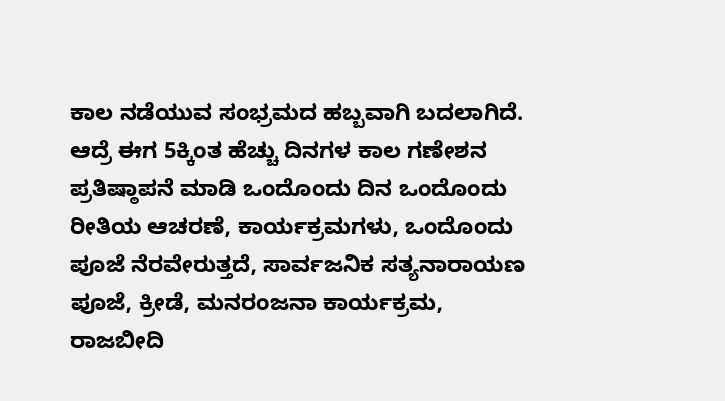ಕಾಲ ನಡೆಯುವ ಸಂಭ್ರಮದ ಹಬ್ಬವಾಗಿ ಬದಲಾಗಿದೆ.
ಆದ್ರೆ ಈಗ 5ಕ್ಕಿಂತ ಹೆಚ್ಚು ದಿನಗಳ ಕಾಲ ಗಣೇಶನ ಪ್ರತಿಷ್ಠಾಪನೆ ಮಾಡಿ ಒಂದೊಂದು ದಿನ ಒಂದೊಂದು ರೀತಿಯ ಆಚರಣೆ, ಕಾರ್ಯಕ್ರಮಗಳು, ಒಂದೊಂದು ಪೂಜೆ ನೆರವೇರುತ್ತದೆ, ಸಾರ್ವಜನಿಕ ಸತ್ಯನಾರಾಯಣ ಪೂಜೆ, ಕ್ರೀಡೆ, ಮನರಂಜನಾ ಕಾರ್ಯಕ್ರಮ, ರಾಜಬೀದಿ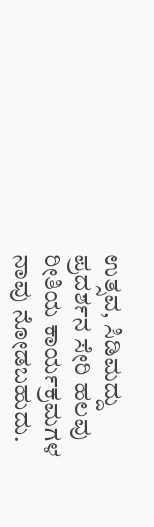ಉತ್ಸವ, ಸಿಡಿಮದ್ದು ಪ್ರದರ್ಶನ ಸೇರಿ ಹಲವು ರೀತಿಯ ಕಾರ್ಯಕ್ರಮಗಳ ನಾವು ನೋಡಬಹುದು.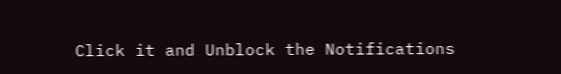Click it and Unblock the Notifications